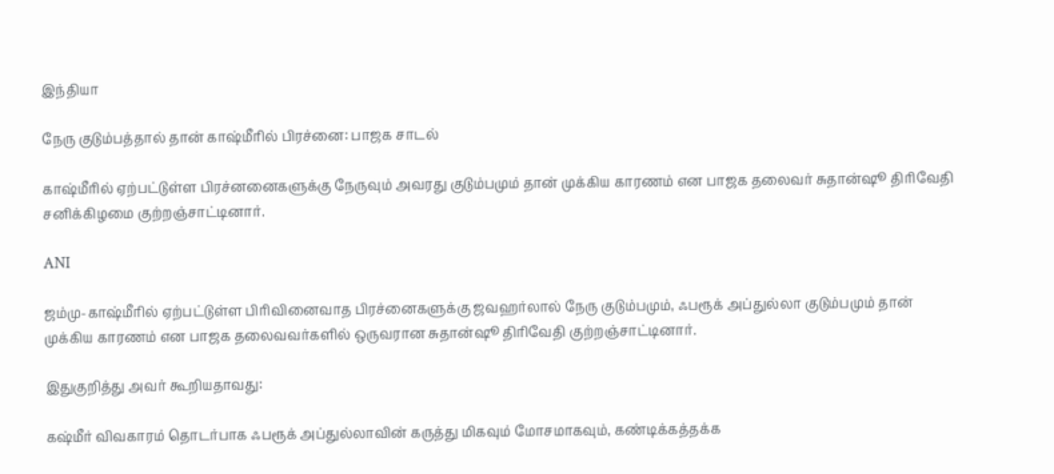இந்தியா

நேரு குடும்பத்தால் தான் காஷ்மீரில் பிரச்னை: பாஜக சாடல்

காஷ்மீரில் ஏற்பட்டுள்ள பிரச்னனைகளுக்கு நேருவும் அவரது குடும்பமும் தான் முக்கிய காரணம் என பாஜக தலைவர் சுதான்ஷூ திரிவேதி சனிக்கிழமை குற்றஞ்சாட்டினார்.

ANI

ஜம்மு-காஷ்மீரில் ஏற்பட்டுள்ள பிரிவினைவாத பிரச்னைகளுக்கு ஜவஹர்லால் நேரு குடும்பமும், ஃபரூக் அப்துல்லா குடும்பமும் தான் முக்கிய காரணம் என பாஜக தலைவவர்களில் ஒருவரான சுதான்ஷூ திரிவேதி குற்றஞ்சாட்டினார்.

இதுகுறித்து அவர் கூறியதாவது:

கஷ்மீர் விவகாரம் தொடர்பாக ஃபரூக் அப்துல்லாவின் கருத்து மிகவும் மோசமாகவும், கண்டிக்கத்தக்க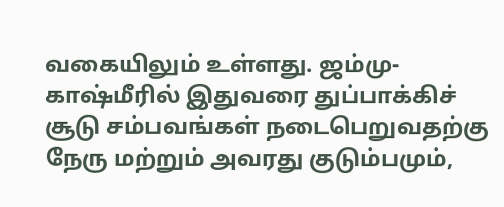வகையிலும் உள்ளது. ஜம்மு-காஷ்மீரில் இதுவரை துப்பாக்கிச் சூடு சம்பவங்கள் நடைபெறுவதற்கு நேரு மற்றும் அவரது குடும்பமும்,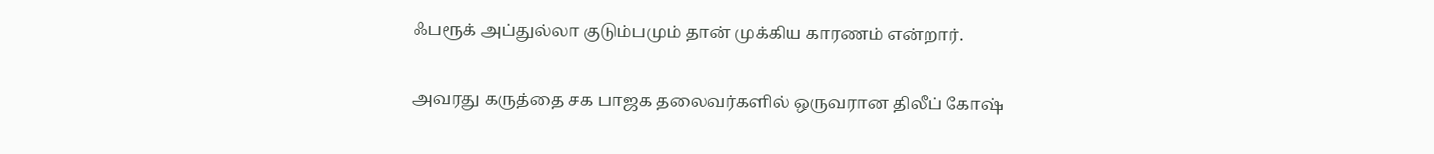ஃபரூக் அப்துல்லா குடும்பமும் தான் முக்கிய காரணம் என்றார்.

அவரது கருத்தை சக பாஜக தலைவர்களில் ஒருவரான திலீப் கோஷ்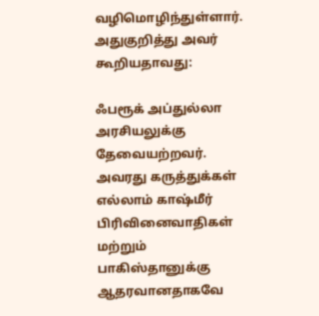வழிமொழிந்துள்ளார். அதுகுறித்து அவர் கூறியதாவது:

ஃபரூக் அப்துல்லா அரசியலுக்கு தேவையற்றவர். அவரது கருத்துக்கள் எல்லாம் காஷ்மீர் பிரிவினைவாதிகள் மற்றும் பாகிஸ்தானுக்கு ஆதரவானதாகவே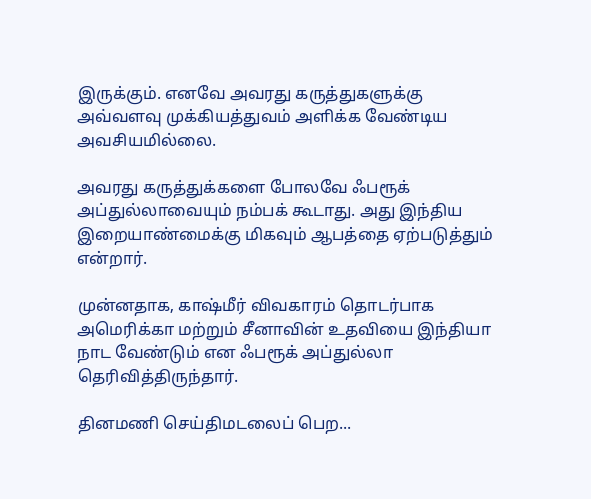இருக்கும். எனவே அவரது கருத்துகளுக்கு அவ்வளவு முக்கியத்துவம் அளிக்க வேண்டிய அவசியமில்லை.

அவரது கருத்துக்களை போலவே ஃபரூக் அப்துல்லாவையும் நம்பக் கூடாது. அது இந்திய இறையாண்மைக்கு மிகவும் ஆபத்தை ஏற்படுத்தும் என்றார்.

முன்னதாக, காஷ்மீர் விவகாரம் தொடர்பாக அமெரிக்கா மற்றும் சீனாவின் உதவியை இந்தியா நாட வேண்டும் என ஃபரூக் அப்துல்லா தெரிவித்திருந்தார்.

தினமணி செய்திமடலைப் பெற...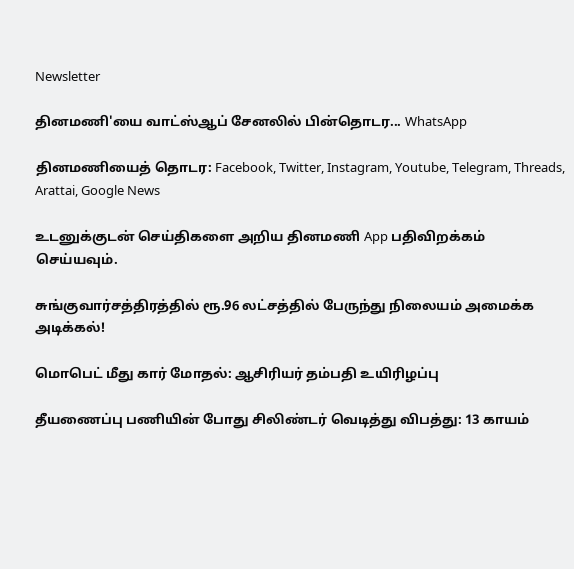Newsletter

தினமணி'யை வாட்ஸ்ஆப் சேனலில் பின்தொடர... WhatsApp

தினமணியைத் தொடர: Facebook, Twitter, Instagram, Youtube, Telegram, Threads, Arattai, Google News

உடனுக்குடன் செய்திகளை அறிய தினமணி App பதிவிறக்கம் செய்யவும்.

சுங்குவார்சத்திரத்தில் ரூ.96 லட்சத்தில் பேருந்து நிலையம் அமைக்க அடிக்கல்!

மொபெட் மீது கார் மோதல்: ஆசிரியர் தம்பதி உயிரிழப்பு

தீயணைப்பு பணியின் போது சிலிண்டர் வெடித்து விபத்து: 13 காயம்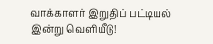வாக்காளர் இறுதிப் பட்டியல் இன்று வெளியீடு!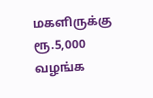மகளிருக்கு ரூ.5,000 வழங்க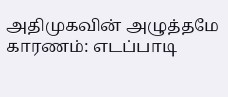அதிமுகவின் அழுத்தமே காரணம்: எடப்பாடி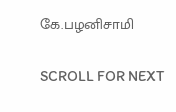கே.பழனிசாமி

SCROLL FOR NEXT